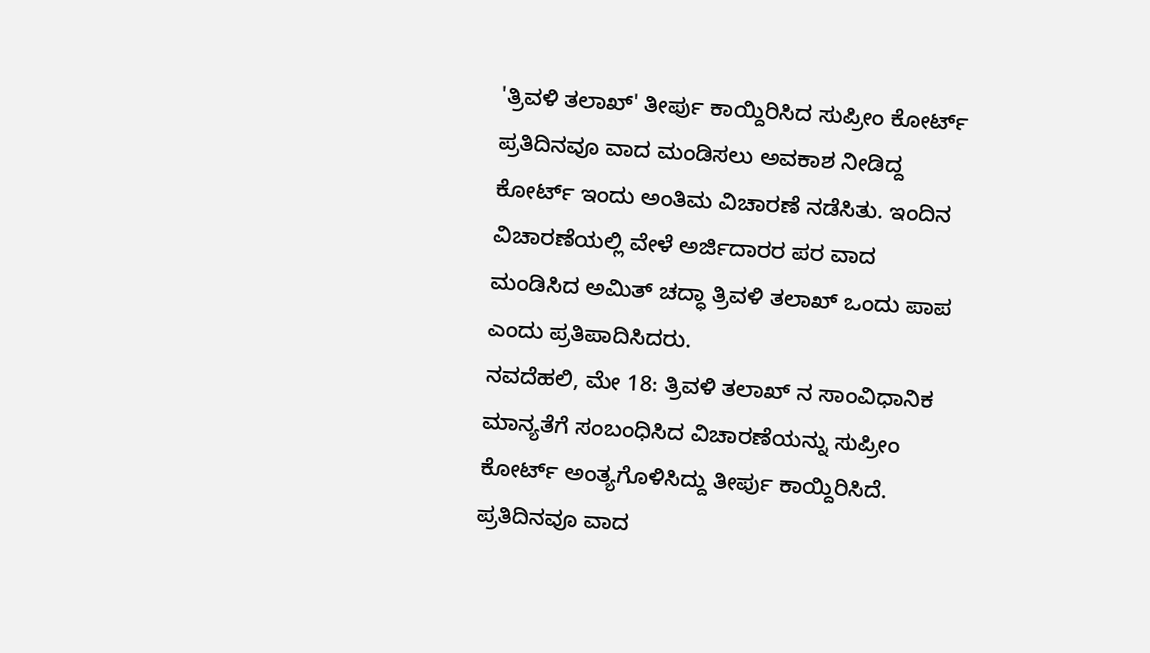'ತ್ರಿವಳಿ ತಲಾಖ್' ತೀರ್ಪು ಕಾಯ್ದಿರಿಸಿದ ಸುಪ್ರೀಂ ಕೋರ್ಟ್
ಪ್ರತಿದಿನವೂ ವಾದ ಮಂಡಿಸಲು ಅವಕಾಶ ನೀಡಿದ್ದ ಕೋರ್ಟ್ ಇಂದು ಅಂತಿಮ ವಿಚಾರಣೆ ನಡೆಸಿತು. ಇಂದಿನ ವಿಚಾರಣೆಯಲ್ಲಿ ವೇಳೆ ಅರ್ಜಿದಾರರ ಪರ ವಾದ ಮಂಡಿಸಿದ ಅಮಿತ್ ಚದ್ಧಾ ತ್ರಿವಳಿ ತಲಾಖ್ ಒಂದು ಪಾಪ ಎಂದು ಪ್ರತಿಪಾದಿಸಿದರು.
ನವದೆಹಲಿ, ಮೇ 18: ತ್ರಿವಳಿ ತಲಾಖ್ ನ ಸಾಂವಿಧಾನಿಕ ಮಾನ್ಯತೆಗೆ ಸಂಬಂಧಿಸಿದ ವಿಚಾರಣೆಯನ್ನು ಸುಪ್ರೀಂ ಕೋರ್ಟ್ ಅಂತ್ಯಗೊಳಿಸಿದ್ದು ತೀರ್ಪು ಕಾಯ್ದಿರಿಸಿದೆ.
ಪ್ರತಿದಿನವೂ ವಾದ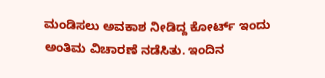ಮಂಡಿಸಲು ಅವಕಾಶ ನೀಡಿದ್ದ ಕೋರ್ಟ್ ಇಂದು ಅಂತಿಮ ವಿಚಾರಣೆ ನಡೆಸಿತು. ಇಂದಿನ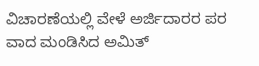ವಿಚಾರಣೆಯಲ್ಲಿ ವೇಳೆ ಅರ್ಜಿದಾರರ ಪರ ವಾದ ಮಂಡಿಸಿದ ಅಮಿತ್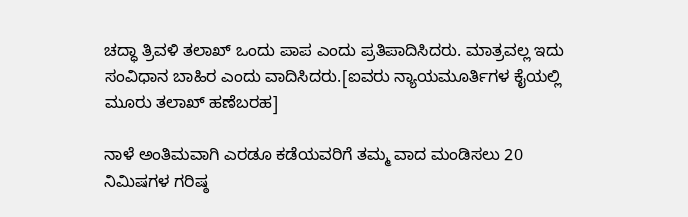ಚದ್ಧಾ ತ್ರಿವಳಿ ತಲಾಖ್ ಒಂದು ಪಾಪ ಎಂದು ಪ್ರತಿಪಾದಿಸಿದರು. ಮಾತ್ರವಲ್ಲ ಇದು ಸಂವಿಧಾನ ಬಾಹಿರ ಎಂದು ವಾದಿಸಿದರು.[ಐವರು ನ್ಯಾಯಮೂರ್ತಿಗಳ ಕೈಯಲ್ಲಿ ಮೂರು ತಲಾಖ್ ಹಣೆಬರಹ]

ನಾಳೆ ಅಂತಿಮವಾಗಿ ಎರಡೂ ಕಡೆಯವರಿಗೆ ತಮ್ಮ ವಾದ ಮಂಡಿಸಲು 20 ನಿಮಿಷಗಳ ಗರಿಷ್ಠ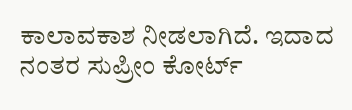ಕಾಲಾವಕಾಶ ನೀಡಲಾಗಿದೆ. ಇದಾದ ನಂತರ ಸುಪ್ರೀಂ ಕೋರ್ಟ್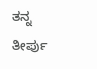ತನ್ನ ತೀರ್ಪು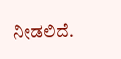ನೀಡಲಿದೆ.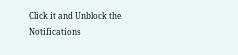Click it and Unblock the Notifications